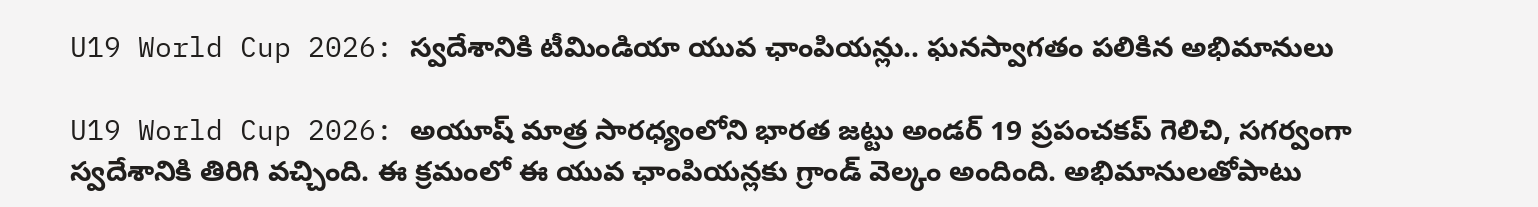U19 World Cup 2026: స్వదేశానికి టీమిండియా యువ ఛాంపియన్లు.. ఘనస్వాగతం పలికిన అభిమానులు

U19 World Cup 2026: అయూష్ మాత్ర సారధ్యంలోని భారత జట్టు అండర్ 19 ప్రపంచకప్ గెలిచి, సగర్వంగా స్వదేశానికి తిరిగి వచ్చింది. ఈ క్రమంలో ఈ యువ ఛాంపియన్లకు గ్రాండ్ వెల్కం అందింది. అభిమానులతోపాటు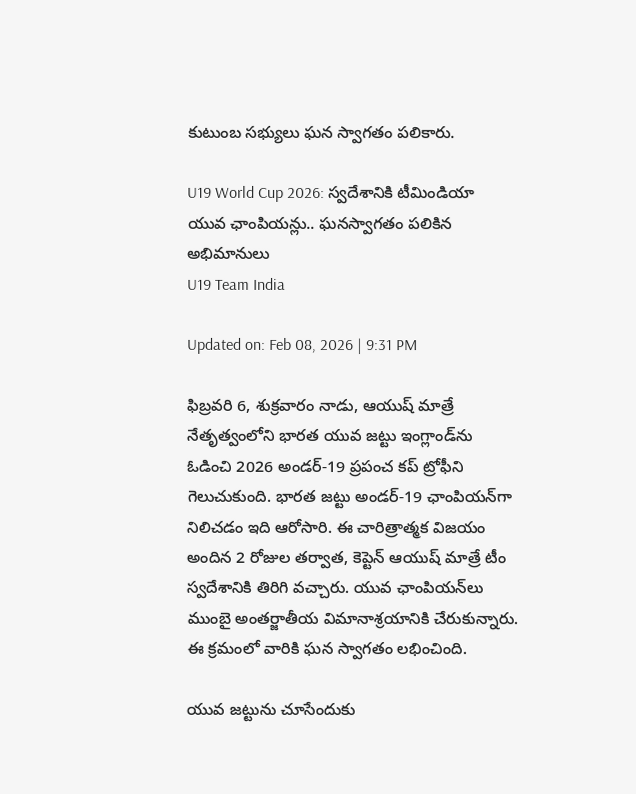కుటుంబ సభ్యులు ఘన స్వాగతం పలికారు.

U19 World Cup 2026: స్వదేశానికి టీమిండియా యువ ఛాంపియన్లు.. ఘనస్వాగతం పలికిన అభిమానులు
U19 Team India

Updated on: Feb 08, 2026 | 9:31 PM

ఫిబ్రవరి 6, శుక్రవారం నాడు, ఆయుష్ మాత్రే నేతృత్వంలోని భారత యువ జట్టు ఇంగ్లాండ్‌ను ఓడించి 2026 అండర్-19 ప్రపంచ కప్ ట్రోఫీని గెలుచుకుంది. భారత జట్టు అండర్-19 ఛాంపియన్‌గా నిలిచడం ఇది ఆరోసారి. ఈ చారిత్రాత్మక విజయం అందిన 2 రోజుల తర్వాత, కెప్టెన్ ఆయుష్ మాత్రే టీం స్వదేశానికి తిరిగి వచ్చారు. యువ ఛాంపియన్‌లు ముంబై అంతర్జాతీయ విమానాశ్రయానికి చేరుకున్నారు. ఈ క్రమంలో వారికి ఘన స్వాగతం లభించింది.

యువ జట్టును చూసేందుకు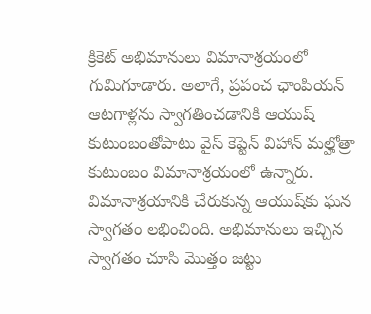క్రికెట్ అభిమానులు విమానాశ్రయంలో గుమిగూడారు. అలాగే, ప్రపంచ ఛాంపియన్ ఆటగాళ్లను స్వాగతించడానికి ఆయుష్ కుటుంబంతోపాటు వైస్ కెప్టెన్ విహాన్ మల్హోత్రా కుటుంబం విమానాశ్రయంలో ఉన్నారు. విమానాశ్రయానికి చేరుకున్న ఆయుష్‌కు ఘన స్వాగతం లభించింది. అభిమానులు ఇచ్చిన స్వాగతం చూసి మొత్తం జట్టు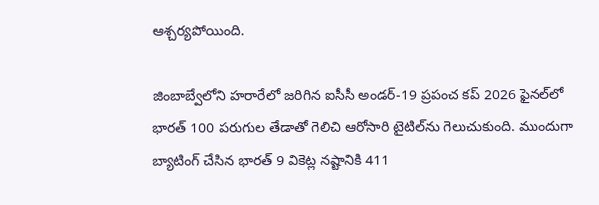ఆశ్చర్యపోయింది.

జింబాబ్వేలోని హరారేలో జరిగిన ఐసీసీ అండర్-19 ప్రపంచ కప్ 2026 ఫైనల్‌లో భారత్ 100 పరుగుల తేడాతో గెలిచి ఆరోసారి టైటిల్‌ను గెలుచుకుంది. ముందుగా బ్యాటింగ్ చేసిన భారత్ 9 వికెట్ల నష్టానికి 411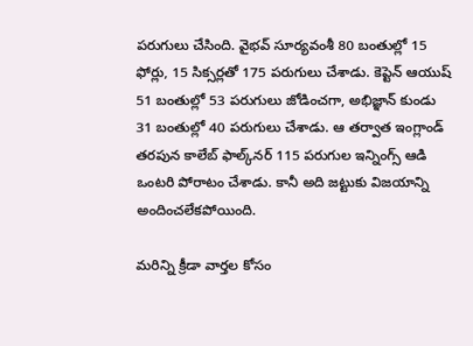పరుగులు చేసింది. వైభవ్ సూర్యవంశీ 80 బంతుల్లో 15 ఫోర్లు, 15 సిక్సర్లతో 175 పరుగులు చేశాడు. కెప్టెన్ ఆయుష్ 51 బంతుల్లో 53 పరుగులు జోడించగా, అభిజ్ఞాన్ కుండు 31 బంతుల్లో 40 పరుగులు చేశాడు. ఆ తర్వాత ఇంగ్లాండ్ తరపున కాలేబ్ ఫాల్క్‌నర్ 115 పరుగుల ఇన్నింగ్స్ ఆడి ఒంటరి పోరాటం చేశాడు. కానీ అది జట్టుకు విజయాన్ని అందించలేకపోయింది.

మరిన్ని క్రీడా వార్తల కోసం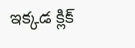ఇక్కడ క్లిక్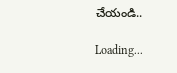చేయండి..

Loading...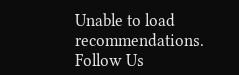Unable to load recommendations.
Follow Us